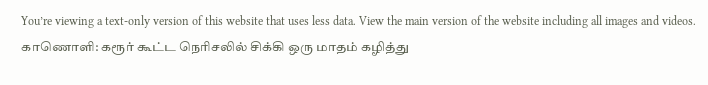You’re viewing a text-only version of this website that uses less data. View the main version of the website including all images and videos.
காணொளி: கரூர் கூட்ட நெரிசலில் சிக்கி ஒரு மாதம் கழித்து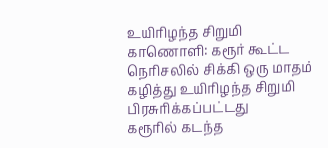உயிரிழந்த சிறுமி
காணொளி: கரூர் கூட்ட நெரிசலில் சிக்கி ஒரு மாதம் கழித்து உயிரிழந்த சிறுமி
பிரசுரிக்கப்பட்டது
கரூரில் கடந்த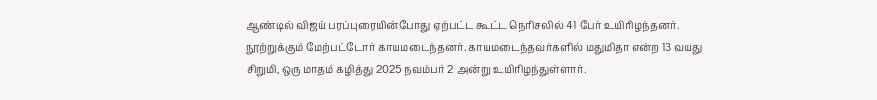ஆண்டில் விஜய் பரப்புரையின்போது ஏற்பட்ட கூட்ட நெரிசலில் 41 பேர் உயிரிழந்தனர். நூற்றுக்கும் மேற்பட்டோர் காயமடைந்தனர். காயமடைந்தவர்களில் மதுமிதா என்ற 13 வயது சிறுமி, ஒரு மாதம் கழித்து 2025 நவம்பர் 2 அன்று உயிரிழந்துள்ளார்.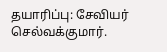தயாரிப்பு: சேவியர் செல்வக்குமார்.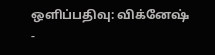ஒளிப்பதிவு: விக்னேஷ்
-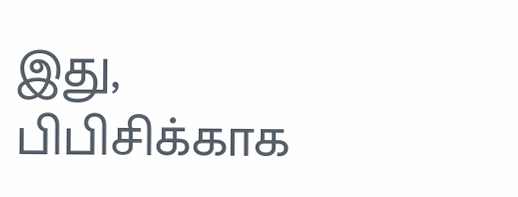இது, பிபிசிக்காக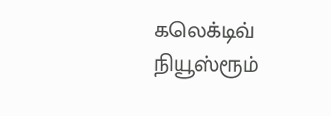கலெக்டிவ் நியூஸ்ரூம்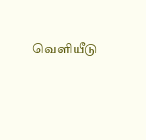வெளியீடு